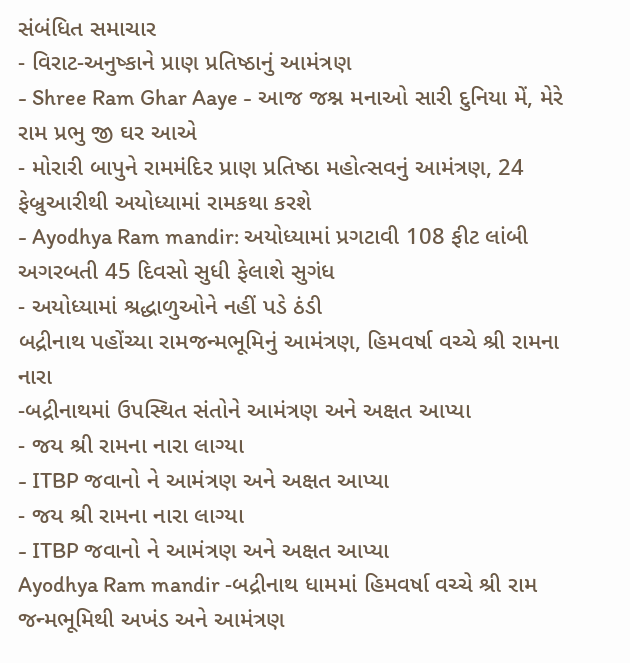સંબંધિત સમાચાર
- વિરાટ-અનુષ્કાને પ્રાણ પ્રતિષ્ઠાનું આમંત્રણ
- Shree Ram Ghar Aaye - આજ જશ્ન મનાઓ સારી દુનિયા મેં, મેરે રામ પ્રભુ જી ઘર આએ
- મોરારી બાપુને રામમંદિર પ્રાણ પ્રતિષ્ઠા મહોત્સવનું આમંત્રણ, 24 ફેબ્રુઆરીથી અયોધ્યામાં રામકથા કરશે
- Ayodhya Ram mandir: અયોધ્યામાં પ્રગટાવી 108 ફીટ લાંબી અગરબતી 45 દિવસો સુધી ફેલાશે સુગંધ
- અયોધ્યામાં શ્રદ્ધાળુઓને નહીં પડે ઠંડી
બદ્રીનાથ પહોંચ્યા રામજન્મભૂમિનું આમંત્રણ, હિમવર્ષા વચ્ચે શ્રી રામના નારા
-બદ્રીનાથમાં ઉપસ્થિત સંતોને આમંત્રણ અને અક્ષત આપ્યા
- જય શ્રી રામના નારા લાગ્યા
- ITBP જવાનો ને આમંત્રણ અને અક્ષત આપ્યા
- જય શ્રી રામના નારા લાગ્યા
- ITBP જવાનો ને આમંત્રણ અને અક્ષત આપ્યા
Ayodhya Ram mandir -બદ્રીનાથ ધામમાં હિમવર્ષા વચ્ચે શ્રી રામ જન્મભૂમિથી અખંડ અને આમંત્રણ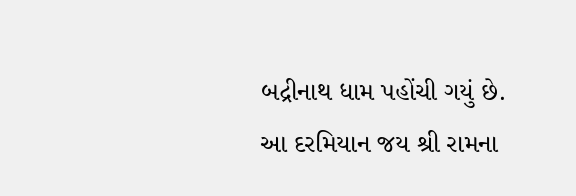બદ્રીનાથ ધામ પહોંચી ગયું છે. આ દરમિયાન જય શ્રી રામના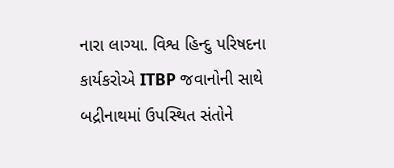નારા લાગ્યા. વિશ્વ હિન્દુ પરિષદના કાર્યકરોએ ITBP જવાનોની સાથે બદ્રીનાથમાં ઉપસ્થિત સંતોને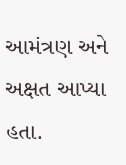આમંત્રણ અને અક્ષત આપ્યા હતા.